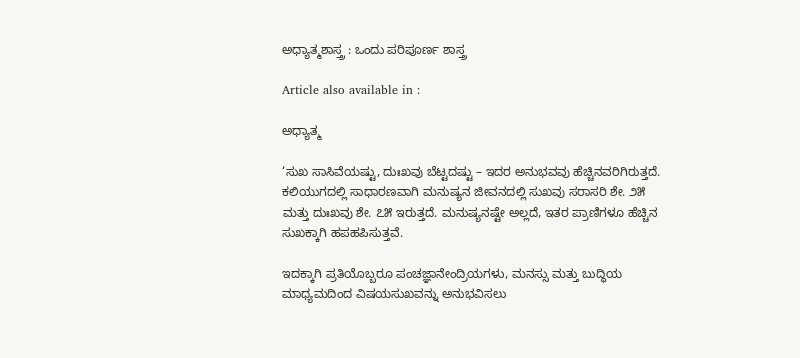ಅಧ್ಯಾತ್ಮಶಾಸ್ತ್ರ : ಒಂದು ಪರಿಪೂರ್ಣ ಶಾಸ್ತ್ರ

Article also available in :

ಅಧ್ಯಾತ್ಮ

‘ಸುಖ ಸಾಸಿವೆಯಷ್ಟು, ದುಃಖವು ಬೆಟ್ಟದಷ್ಟು – ಇದರ ಅನುಭವವು ಹೆಚ್ಚಿನವರಿಗಿರುತ್ತದೆ. ಕಲಿಯುಗದಲ್ಲಿ ಸಾಧಾರಣವಾಗಿ ಮನುಷ್ಯನ ಜೀವನದಲ್ಲಿ ಸುಖವು ಸರಾಸರಿ ಶೇ. ೨೫ ಮತ್ತು ದುಃಖವು ಶೇ. ೭೫ ಇರುತ್ತದೆ. ಮನುಷ್ಯನಷ್ಟೇ ಅಲ್ಲದೆ, ಇತರ ಪ್ರಾಣಿಗಳೂ ಹೆಚ್ಚಿನ ಸುಖಕ್ಕಾಗಿ ಹಪಹಪಿಸುತ್ತವೆ.

ಇದಕ್ಕಾಗಿ ಪ್ರತಿಯೊಬ್ಬರೂ ಪಂಚಜ್ಞಾನೇಂದ್ರಿಯಗಳು, ಮನಸ್ಸು ಮತ್ತು ಬುದ್ಧಿಯ ಮಾಧ್ಯಮದಿಂದ ವಿಷಯಸುಖವನ್ನು ಅನುಭವಿಸಲು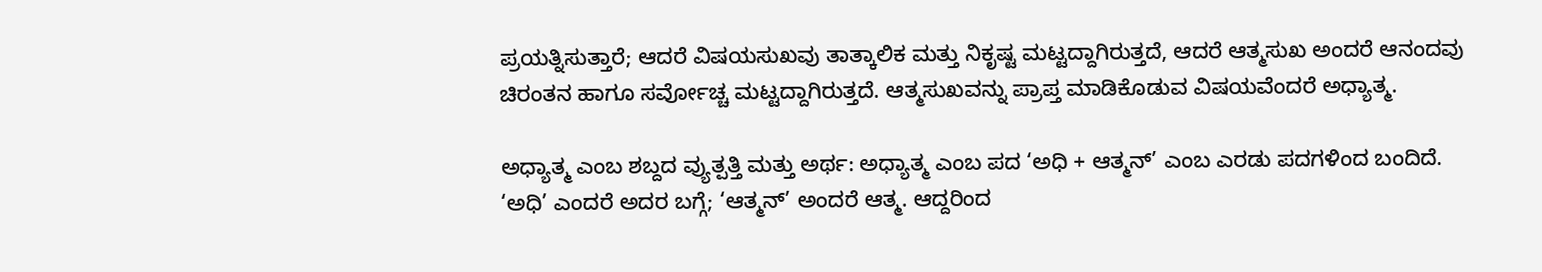ಪ್ರಯತ್ನಿಸುತ್ತಾರೆ; ಆದರೆ ವಿಷಯಸುಖವು ತಾತ್ಕಾಲಿಕ ಮತ್ತು ನಿಕೃಷ್ಟ ಮಟ್ಟದ್ದಾಗಿರುತ್ತದೆ, ಆದರೆ ಆತ್ಮಸುಖ ಅಂದರೆ ಆನಂದವು ಚಿರಂತನ ಹಾಗೂ ಸರ್ವೋಚ್ಚ ಮಟ್ಟದ್ದಾಗಿರುತ್ತದೆ. ಆತ್ಮಸುಖವನ್ನು ಪ್ರಾಪ್ತ ಮಾಡಿಕೊಡುವ ವಿಷಯವೆಂದರೆ ಅಧ್ಯಾತ್ಮ.

ಅಧ್ಯಾತ್ಮ ಎಂಬ ಶಬ್ದದ ವ್ಯುತ್ಪತ್ತಿ ಮತ್ತು ಅರ್ಥ: ಅಧ್ಯಾತ್ಮ ಎಂಬ ಪದ ‘ಅಧಿ + ಆತ್ಮನ್’ ಎಂಬ ಎರಡು ಪದಗಳಿಂದ ಬಂದಿದೆ. ‘ಅಧಿ’ ಎಂದರೆ ಅದರ ಬಗ್ಗೆ; ‘ಆತ್ಮನ್’ ಅಂದರೆ ಆತ್ಮ. ಆದ್ದರಿಂದ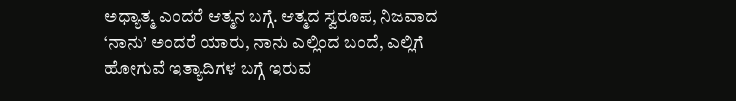ಅಧ್ಯಾತ್ಮ ಎಂದರೆ ಆತ್ಮನ ಬಗ್ಗೆ. ಆತ್ಮದ ಸ್ವರೂಪ, ನಿಜವಾದ ‘ನಾನು’ ಅಂದರೆ ಯಾರು, ನಾನು ಎಲ್ಲಿಂದ ಬಂದೆ, ಎಲ್ಲಿಗೆ ಹೋಗುವೆ ಇತ್ಯಾದಿಗಳ ಬಗ್ಗೆ ಇರುವ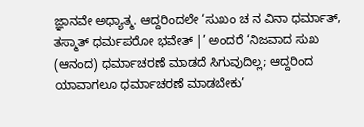ಜ್ಞಾನವೇ ಅಧ್ಯಾತ್ಮ. ಆದ್ದರಿಂದಲೇ ‘ಸುಖಂ ಚ ನ ವಿನಾ ಧರ್ಮಾತ್, ತಸ್ಮಾತ್ ಧರ್ಮಪರೋ ಭವೇತ್ |’ ಅಂದರೆ ‘ನಿಜವಾದ ಸುಖ (ಆನಂದ) ಧರ್ಮಾಚರಣೆ ಮಾಡದೆ ಸಿಗುವುದಿಲ್ಲ; ಆದ್ದರಿಂದ ಯಾವಾಗಲೂ ಧರ್ಮಾಚರಣೆ ಮಾಡಬೇಕು’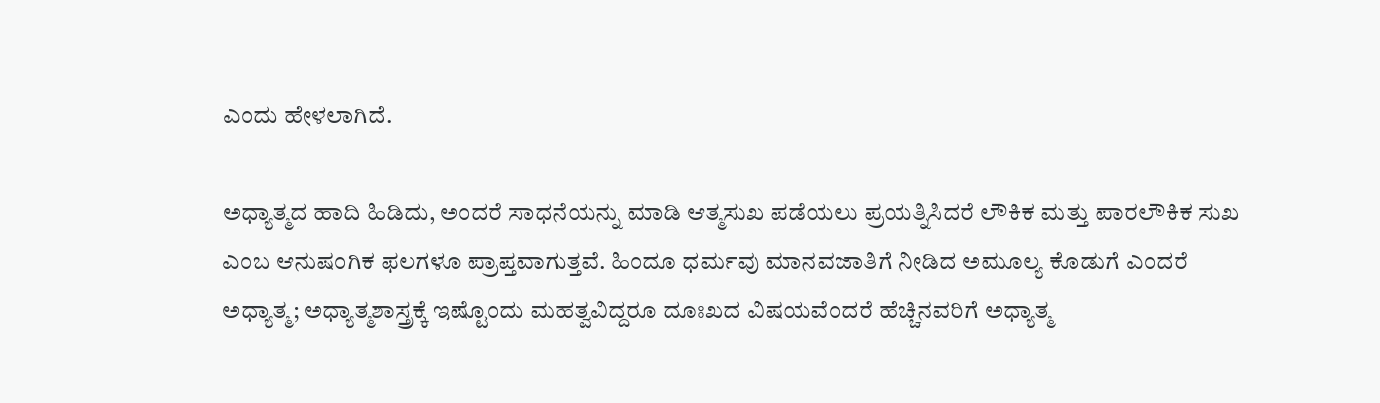ಎಂದು ಹೇಳಲಾಗಿದೆ.

ಅಧ್ಯಾತ್ಮದ ಹಾದಿ ಹಿಡಿದು, ಅಂದರೆ ಸಾಧನೆಯನ್ನು ಮಾಡಿ ಆತ್ಮಸುಖ ಪಡೆಯಲು ಪ್ರಯತ್ನಿಸಿದರೆ ಲೌಕಿಕ ಮತ್ತು ಪಾರಲೌಕಿಕ ಸುಖ ಎಂಬ ಆನುಷಂಗಿಕ ಫಲಗಳೂ ಪ್ರಾಪ್ತವಾಗುತ್ತವೆ. ಹಿಂದೂ ಧರ್ಮವು ಮಾನವಜಾತಿಗೆ ನೀಡಿದ ಅಮೂಲ್ಯ ಕೊಡುಗೆ ಎಂದರೆ ಅಧ್ಯಾತ್ಮ; ಅಧ್ಯಾತ್ಮಶಾಸ್ತ್ರಕ್ಕೆ ಇಷ್ಟೊಂದು ಮಹತ್ವವಿದ್ದರೂ ದೂಃಖದ ವಿಷಯವೆಂದರೆ ಹೆಚ್ಚಿನವರಿಗೆ ಅಧ್ಯಾತ್ಮ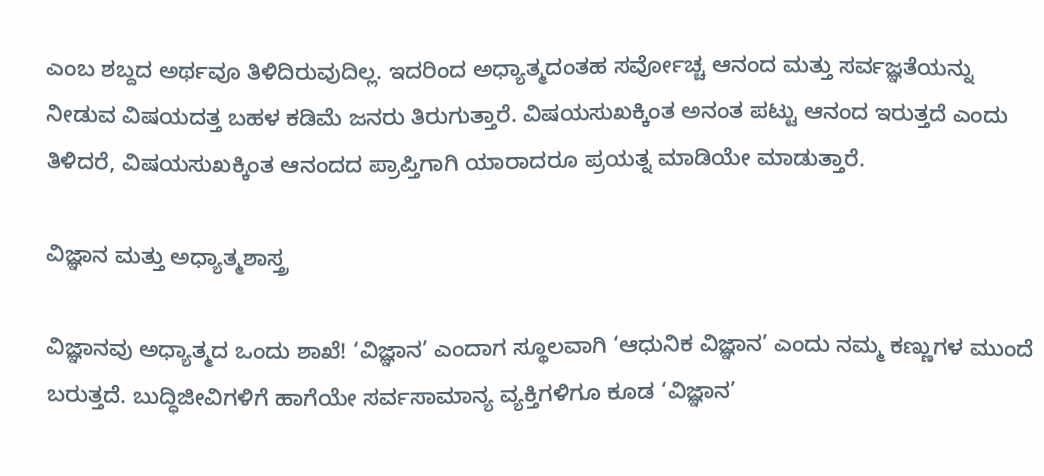ಎಂಬ ಶಬ್ದದ ಅರ್ಥವೂ ತಿಳಿದಿರುವುದಿಲ್ಲ. ಇದರಿಂದ ಅಧ್ಯಾತ್ಮದಂತಹ ಸರ್ವೋಚ್ಚ ಆನಂದ ಮತ್ತು ಸರ್ವಜ್ಞತೆಯನ್ನು ನೀಡುವ ವಿಷಯದತ್ತ ಬಹಳ ಕಡಿಮೆ ಜನರು ತಿರುಗುತ್ತಾರೆ. ವಿಷಯಸುಖಕ್ಕಿಂತ ಅನಂತ ಪಟ್ಟು ಆನಂದ ಇರುತ್ತದೆ ಎಂದು ತಿಳಿದರೆ, ವಿಷಯಸುಖಕ್ಕಿಂತ ಆನಂದದ ಪ್ರಾಪ್ತಿಗಾಗಿ ಯಾರಾದರೂ ಪ್ರಯತ್ನ ಮಾಡಿಯೇ ಮಾಡುತ್ತಾರೆ.

ವಿಜ್ಞಾನ ಮತ್ತು ಅಧ್ಯಾತ್ಮಶಾಸ್ತ್ರ

ವಿಜ್ಞಾನವು ಅಧ್ಯಾತ್ಮದ ಒಂದು ಶಾಖೆ! ‘ವಿಜ್ಞಾನ’ ಎಂದಾಗ ಸ್ಥೂಲವಾಗಿ ‘ಆಧುನಿಕ ವಿಜ್ಞಾನ’ ಎಂದು ನಮ್ಮ ಕಣ್ಣುಗಳ ಮುಂದೆ ಬರುತ್ತದೆ. ಬುದ್ಧಿಜೀವಿಗಳಿಗೆ ಹಾಗೆಯೇ ಸರ್ವಸಾಮಾನ್ಯ ವ್ಯಕ್ತಿಗಳಿಗೂ ಕೂಡ ‘ವಿಜ್ಞಾನ’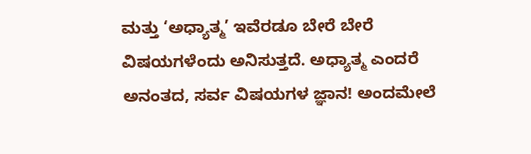ಮತ್ತು ‘ಅಧ್ಯಾತ್ಮ’ ಇವೆರಡೂ ಬೇರೆ ಬೇರೆ ವಿಷಯಗಳೆಂದು ಅನಿಸುತ್ತದೆ. ಅಧ್ಯಾತ್ಮ ಎಂದರೆ ಅನಂತದ, ಸರ್ವ ವಿಷಯಗಳ ಜ್ಞಾನ! ಅಂದಮೇಲೆ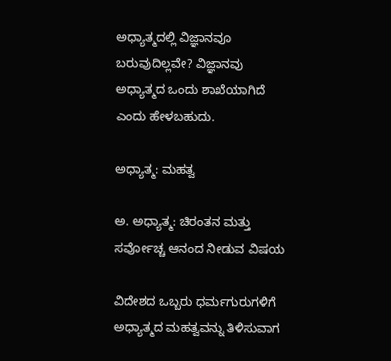ಅಧ್ಯಾತ್ಮದಲ್ಲಿ ವಿಜ್ಞಾನವೂ ಬರುವುದಿಲ್ಲವೇ? ವಿಜ್ಞಾನವು ಅಧ್ಯಾತ್ಮದ ಒಂದು ಶಾಖೆಯಾಗಿದೆ ಎಂದು ಹೇಳಬಹುದು.

ಅಧ್ಯಾತ್ಮ: ಮಹತ್ವ

ಅ. ಅಧ್ಯಾತ್ಮ: ಚಿರಂತನ ಮತ್ತು ಸರ್ವೋಚ್ಚ ಆನಂದ ನೀಡುವ ವಿಷಯ

ವಿದೇಶದ ಒಬ್ಬರು ಧರ್ಮಗುರುಗಳಿಗೆ ಅಧ್ಯಾತ್ಮದ ಮಹತ್ವವನ್ನು ತಿಳಿಸುವಾಗ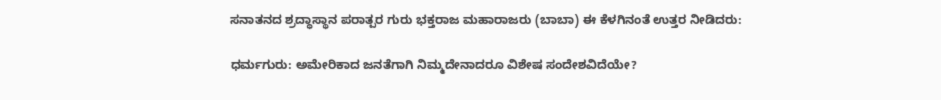ಸನಾತನದ ಶ್ರದ್ಧಾಸ್ಥಾನ ಪರಾತ್ಪರ ಗುರು ಭಕ್ತರಾಜ ಮಹಾರಾಜರು (ಬಾಬಾ) ಈ ಕೆಳಗಿನಂತೆ ಉತ್ತರ ನೀಡಿದರು:

ಧರ್ಮಗುರು: ಅಮೇರಿಕಾದ ಜನತೆಗಾಗಿ ನಿಮ್ಮದೇನಾದರೂ ವಿಶೇಷ ಸಂದೇಶವಿದೆಯೇ?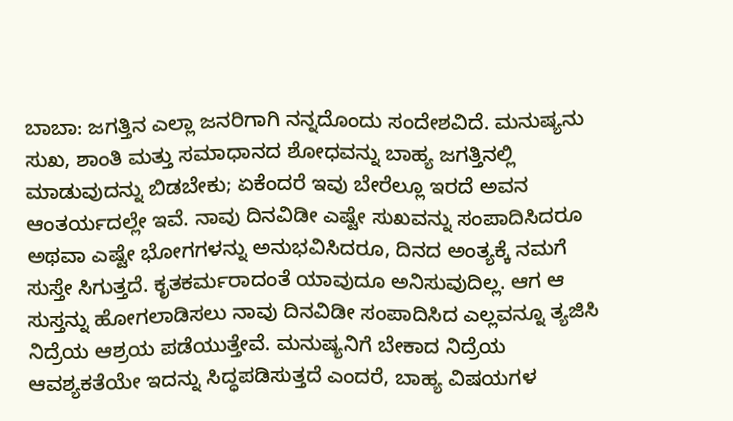ಬಾಬಾ: ಜಗತ್ತಿನ ಎಲ್ಲಾ ಜನರಿಗಾಗಿ ನನ್ನದೊಂದು ಸಂದೇಶವಿದೆ. ಮನುಷ್ಯನು ಸುಖ, ಶಾಂತಿ ಮತ್ತು ಸಮಾಧಾನದ ಶೋಧವನ್ನು ಬಾಹ್ಯ ಜಗತ್ತಿನಲ್ಲಿ ಮಾಡುವುದನ್ನು ಬಿಡಬೇಕು; ಏಕೆಂದರೆ ಇವು ಬೇರೆಲ್ಲೂ ಇರದೆ ಅವನ ಆಂತರ್ಯದಲ್ಲೇ ಇವೆ. ನಾವು ದಿನವಿಡೀ ಎಷ್ಟೇ ಸುಖವನ್ನು ಸಂಪಾದಿಸಿದರೂ ಅಥವಾ ಎಷ್ಟೇ ಭೋಗಗಳನ್ನು ಅನುಭವಿಸಿದರೂ, ದಿನದ ಅಂತ್ಯಕ್ಕೆ ನಮಗೆ ಸುಸ್ತೇ ಸಿಗುತ್ತದೆ. ಕೃತಕರ್ಮರಾದಂತೆ ಯಾವುದೂ ಅನಿಸುವುದಿಲ್ಲ. ಆಗ ಆ ಸುಸ್ತನ್ನು ಹೋಗಲಾಡಿಸಲು ನಾವು ದಿನವಿಡೀ ಸಂಪಾದಿಸಿದ ಎಲ್ಲವನ್ನೂ ತ್ಯಜಿಸಿ ನಿದ್ರೆಯ ಆಶ್ರಯ ಪಡೆಯುತ್ತೇವೆ. ಮನುಷ್ಯನಿಗೆ ಬೇಕಾದ ನಿದ್ರೆಯ ಆವಶ್ಯಕತೆಯೇ ಇದನ್ನು ಸಿದ್ಧಪಡಿಸುತ್ತದೆ ಎಂದರೆ, ಬಾಹ್ಯ ವಿಷಯಗಳ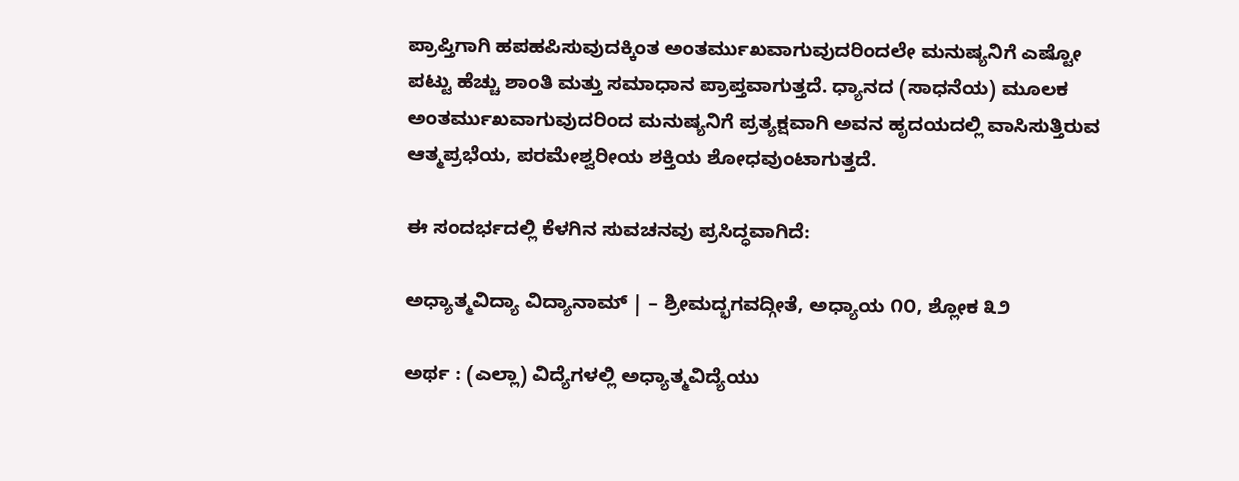ಪ್ರಾಪ್ತಿಗಾಗಿ ಹಪಹಪಿಸುವುದಕ್ಕಿಂತ ಅಂತರ್ಮುಖವಾಗುವುದರಿಂದಲೇ ಮನುಷ್ಯನಿಗೆ ಎಷ್ಟೋ ಪಟ್ಟು ಹೆಚ್ಚು ಶಾಂತಿ ಮತ್ತು ಸಮಾಧಾನ ಪ್ರಾಪ್ತವಾಗುತ್ತದೆ. ಧ್ಯಾನದ (ಸಾಧನೆಯ) ಮೂಲಕ ಅಂತರ್ಮುಖವಾಗುವುದರಿಂದ ಮನುಷ್ಯನಿಗೆ ಪ್ರತ್ಯಕ್ಷವಾಗಿ ಅವನ ಹೃದಯದಲ್ಲಿ ವಾಸಿಸುತ್ತಿರುವ ಆತ್ಮಪ್ರಭೆಯ, ಪರಮೇಶ್ವರೀಯ ಶಕ್ತಿಯ ಶೋಧವುಂಟಾಗುತ್ತದೆ.

ಈ ಸಂದರ್ಭದಲ್ಲಿ ಕೆಳಗಿನ ಸುವಚನವು ಪ್ರಸಿದ್ಧವಾಗಿದೆ:

ಅಧ್ಯಾತ್ಮವಿದ್ಯಾ ವಿದ್ಯಾನಾಮ್ | – ಶ್ರೀಮದ್ಭಗವದ್ಗೀತೆ, ಅಧ್ಯಾಯ ೧೦, ಶ್ಲೋಕ ೩೨

ಅರ್ಥ : (ಎಲ್ಲಾ) ವಿದ್ಯೆಗಳಲ್ಲಿ ಅಧ್ಯಾತ್ಮವಿದ್ಯೆಯು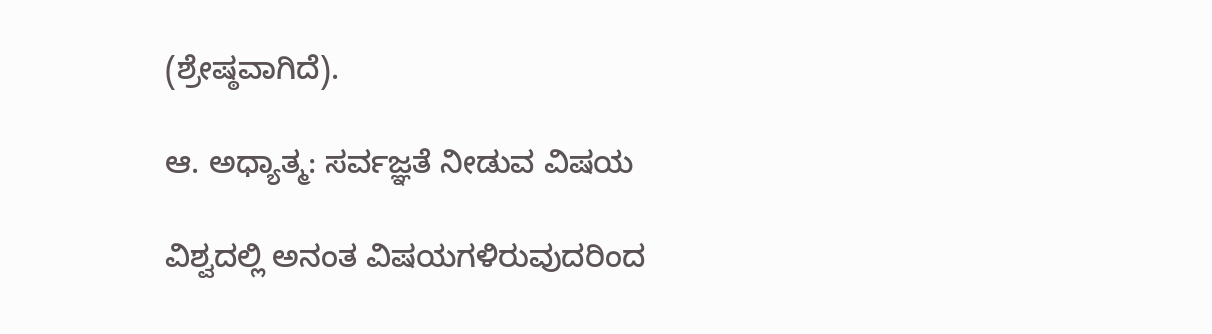(ಶ್ರೇಷ್ಠವಾಗಿದೆ).

ಆ. ಅಧ್ಯಾತ್ಮ: ಸರ್ವಜ್ಞತೆ ನೀಡುವ ವಿಷಯ

ವಿಶ್ವದಲ್ಲಿ ಅನಂತ ವಿಷಯಗಳಿರುವುದರಿಂದ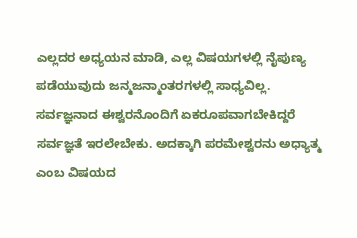ಎಲ್ಲದರ ಅಧ್ಯಯನ ಮಾಡಿ, ಎಲ್ಲ ವಿಷಯಗಳಲ್ಲಿ ನೈಪುಣ್ಯ ಪಡೆಯುವುದು ಜನ್ಮಜನ್ಮಾಂತರಗಳಲ್ಲಿ ಸಾಧ್ಯವಿಲ್ಲ. ಸರ್ವಜ್ಞನಾದ ಈಶ್ವರನೊಂದಿಗೆ ಏಕರೂಪವಾಗಬೇಕಿದ್ದರೆ ಸರ್ವಜ್ಞತೆ ಇರಲೇಬೇಕು. ಅದಕ್ಕಾಗಿ ಪರಮೇಶ್ವರನು ಅಧ್ಯಾತ್ಮ ಎಂಬ ವಿಷಯದ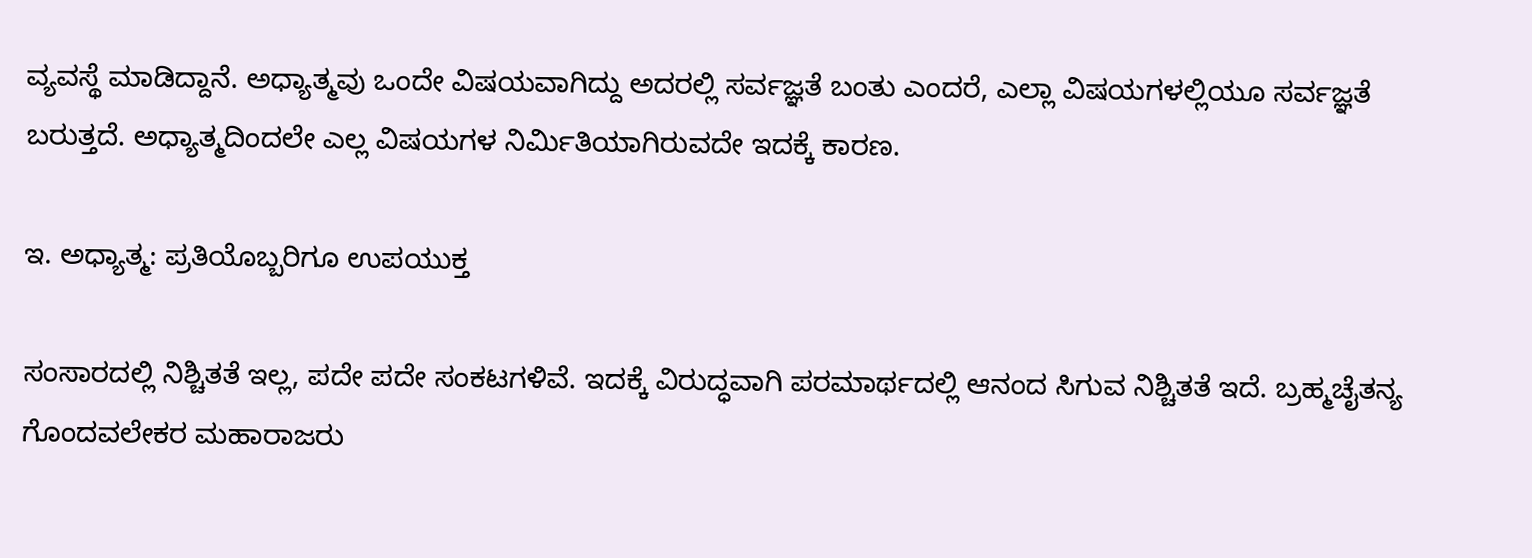ವ್ಯವಸ್ಥೆ ಮಾಡಿದ್ದಾನೆ. ಅಧ್ಯಾತ್ಮವು ಒಂದೇ ವಿಷಯವಾಗಿದ್ದು ಅದರಲ್ಲಿ ಸರ್ವಜ್ಞತೆ ಬಂತು ಎಂದರೆ, ಎಲ್ಲಾ ವಿಷಯಗಳಲ್ಲಿಯೂ ಸರ್ವಜ್ಞತೆ ಬರುತ್ತದೆ. ಅಧ್ಯಾತ್ಮದಿಂದಲೇ ಎಲ್ಲ ವಿಷಯಗಳ ನಿರ್ಮಿತಿಯಾಗಿರುವದೇ ಇದಕ್ಕೆ ಕಾರಣ.

ಇ. ಅಧ್ಯಾತ್ಮ: ಪ್ರತಿಯೊಬ್ಬರಿಗೂ ಉಪಯುಕ್ತ

ಸಂಸಾರದಲ್ಲಿ ನಿಶ್ಚಿತತೆ ಇಲ್ಲ, ಪದೇ ಪದೇ ಸಂಕಟಗಳಿವೆ. ಇದಕ್ಕೆ ವಿರುದ್ಧವಾಗಿ ಪರಮಾರ್ಥದಲ್ಲಿ ಆನಂದ ಸಿಗುವ ನಿಶ್ಚಿತತೆ ಇದೆ. ಬ್ರಹ್ಮಚೈತನ್ಯ ಗೊಂದವಲೇಕರ ಮಹಾರಾಜರು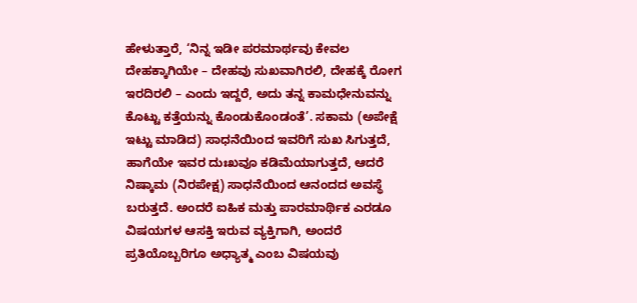ಹೇಳುತ್ತಾರೆ, ‘ನಿನ್ನ ಇಡೀ ಪರಮಾರ್ಥವು ಕೇವಲ ದೇಹಕ್ಕಾಗಿಯೇ – ದೇಹವು ಸುಖವಾಗಿರಲಿ, ದೇಹಕ್ಕೆ ರೋಗ ಇರದಿರಲಿ – ಎಂದು ಇದ್ದರೆ, ಅದು ತನ್ನ ಕಾಮಧೇನುವನ್ನು ಕೊಟ್ಟು ಕತ್ತೆಯನ್ನು ಕೊಂಡುಕೊಂಡಂತೆ’. ಸಕಾಮ (ಅಪೇಕ್ಷೆ ಇಟ್ಟು ಮಾಡಿದ) ಸಾಧನೆಯಿಂದ ಇವರಿಗೆ ಸುಖ ಸಿಗುತ್ತದೆ, ಹಾಗೆಯೇ ಇವರ ದುಃಖವೂ ಕಡಿಮೆಯಾಗುತ್ತದೆ, ಆದರೆ ನಿಷ್ಕಾಮ (ನಿರಪೇಕ್ಷ) ಸಾಧನೆಯಿಂದ ಆನಂದದ ಅವಸ್ಥೆ ಬರುತ್ತದೆ. ಅಂದರೆ ಐಹಿಕ ಮತ್ತು ಪಾರಮಾರ್ಥಿಕ ಎರಡೂ ವಿಷಯಗಳ ಆಸಕ್ತಿ ಇರುವ ವ್ಯಕ್ತಿಗಾಗಿ, ಅಂದರೆ ಪ್ರತಿಯೊಬ್ಬರಿಗೂ ಅಧ್ಯಾತ್ಮ ಎಂಬ ವಿಷಯವು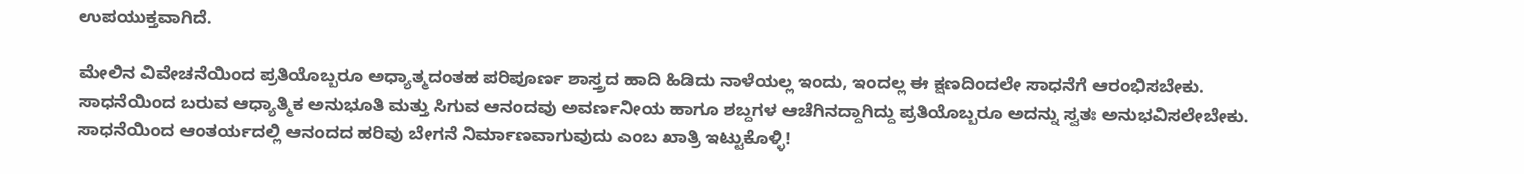ಉಪಯುಕ್ತವಾಗಿದೆ.

ಮೇಲಿನ ವಿವೇಚನೆಯಿಂದ ಪ್ರತಿಯೊಬ್ಬರೂ ಅಧ್ಯಾತ್ಮದಂತಹ ಪರಿಪೂರ್ಣ ಶಾಸ್ತ್ರದ ಹಾದಿ ಹಿಡಿದು ನಾಳೆಯಲ್ಲ ಇಂದು, ಇಂದಲ್ಲ ಈ ಕ್ಷಣದಿಂದಲೇ ಸಾಧನೆಗೆ ಆರಂಭಿಸಬೇಕು. ಸಾಧನೆಯಿಂದ ಬರುವ ಆಧ್ಯಾತ್ಮಿಕ ಅನುಭೂತಿ ಮತ್ತು ಸಿಗುವ ಆನಂದವು ಅವರ್ಣನೀಯ ಹಾಗೂ ಶಬ್ದಗಳ ಆಚೆಗಿನದ್ದಾಗಿದ್ದು ಪ್ರತಿಯೊಬ್ಬರೂ ಅದನ್ನು ಸ್ವತಃ ಅನುಭವಿಸಲೇಬೇಕು. ಸಾಧನೆಯಿಂದ ಆಂತರ್ಯದಲ್ಲಿ ಆನಂದದ ಹರಿವು ಬೇಗನೆ ನಿರ್ಮಾಣವಾಗುವುದು ಎಂಬ ಖಾತ್ರಿ ಇಟ್ಟುಕೊಳ್ಳಿ!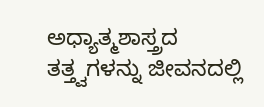ಅಧ್ಯಾತ್ಮಶಾಸ್ತ್ರದ ತತ್ತ್ವಗಳನ್ನು ಜೀವನದಲ್ಲಿ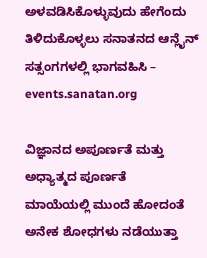ಅಳವಡಿಸಿಕೊಳ್ಳುವುದು ಹೇಗೆಂದು ತಿಳಿದುಕೊಳ್ಳಲು ಸನಾತನದ ಆನ್ಲೈನ್ ಸತ್ಸಂಗಗಳಲ್ಲಿ ಭಾಗವಹಿಸಿ – events.sanatan.org

ವಿಜ್ಞಾನದ ಅಪೂರ್ಣತೆ ಮತ್ತು ಅಧ್ಯಾತ್ಮದ ಪೂರ್ಣತೆ
ಮಾಯೆಯಲ್ಲಿ ಮುಂದೆ ಹೋದಂತೆ ಅನೇಕ ಶೋಧಗಳು ನಡೆಯುತ್ತಾ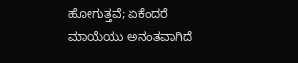ಹೋಗುತ್ತವೆ; ಏಕೆಂದರೆ ಮಾಯೆಯು ಅನಂತವಾಗಿದೆ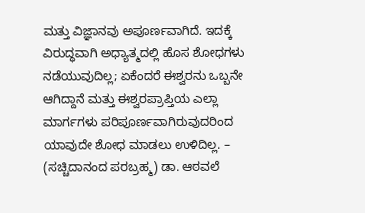ಮತ್ತು ವಿಜ್ಞಾನವು ಅಪೂರ್ಣವಾಗಿದೆ. ಇದಕ್ಕೆ ವಿರುದ್ಧವಾಗಿ ಅಧ್ಯಾತ್ಮದಲ್ಲಿ ಹೊಸ ಶೋಧಗಳು ನಡೆಯುವುದಿಲ್ಲ; ಏಕೆಂದರೆ ಈಶ್ವರನು ಒಬ್ಬನೇ ಆಗಿದ್ದಾನೆ ಮತ್ತು ಈಶ್ವರಪ್ರಾಪ್ತಿಯ ಎಲ್ಲಾ ಮಾರ್ಗಗಳು ಪರಿಪೂರ್ಣವಾಗಿರುವುದರಿಂದ ಯಾವುದೇ ಶೋಧ ಮಾಡಲು ಉಳಿದಿಲ್ಲ. – (ಸಚ್ಚಿದಾನಂದ ಪರಬ್ರಹ್ಮ) ಡಾ. ಆಠವಲೆ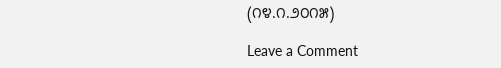(೧೪.೧.೨೦೧೫)

Leave a Comment